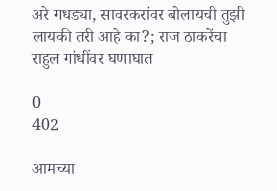अरे गधड्या, सावरकरांवर बोलायची तुझी लायकी तरी आहे का?; राज ठाकरेंचा राहुल गांधींवर घणाघात

0
402

आमच्या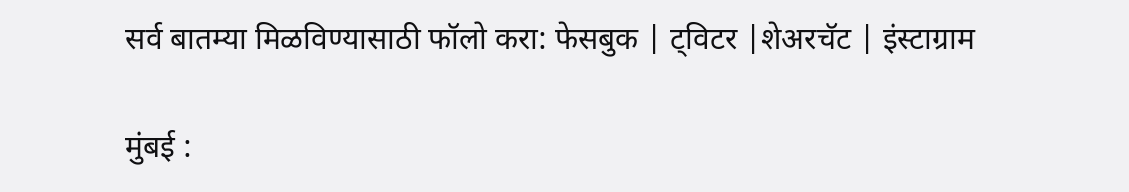सर्व बातम्या मिळविण्यासाठी फॉलो करा: फेसबुक | ट्विटर |शेअरचॅट | इंस्टाग्राम

मुंबई :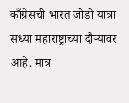काँग्रेसची भारत जोडो यात्रा सध्या महाराष्ट्राच्या दौऱ्यावर आहे. मात्र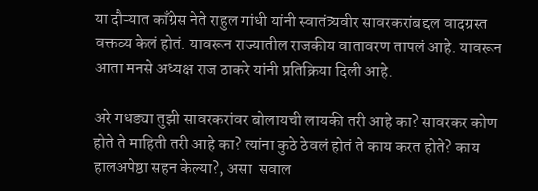या दौऱ्यात काँग्रेस नेते राहुल गांधी यांनी स्वातंत्र्यवीर सावरकरांबद्दल वादग्रस्त वक्तव्य केलं होतं. यावरून राज्यातील राजकीय वातावरण तापलं आहे. यावरून आता मनसे अध्यक्ष राज ठाकरे यांनी प्रतिक्रिया दिली आहे.

अरे गधड्या तुझी सावरकरांवर बोलायची लायकी तरी आहे का? सावरकर कोण होते ते माहिती तरी आहे का? त्यांना कुठे ठेवलं होतं ते काय करत होते? काय हालअपेष्ठा सहन केल्या?, असा  सवाल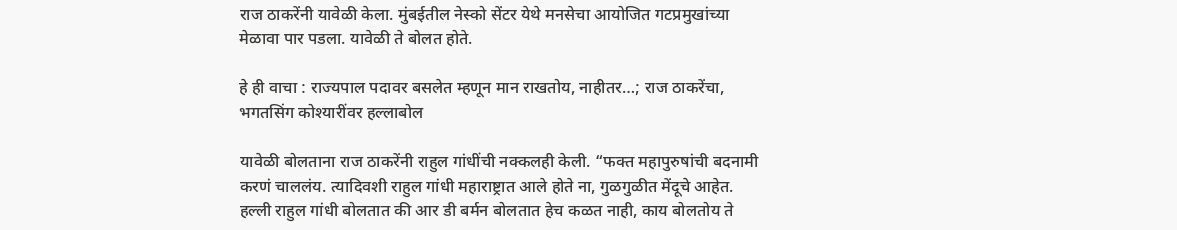राज ठाकरेंनी यावेळी केला. मुंबईतील नेस्को सेंटर येथे मनसेचा आयोजित गटप्रमुखांच्या मेळावा पार पडला. यावेळी ते बोलत होते.

हे ही वाचा : राज्यपाल पदावर बसलेत म्हणून मान राखतोय, नाहीतर…; राज ठाकरेंचा, भगतसिंग कोश्यारींवर हल्लाबोल

यावेळी बोलताना राज ठाकरेंनी राहुल गांधींची नक्कलही केली. “फक्त महापुरुषांची बदनामी करणं चाललंय. त्यादिवशी राहुल गांधी महाराष्ट्रात आले होते ना, गुळगुळीत मेंदूचे आहेत. हल्ली राहुल गांधी बोलतात की आर डी बर्मन बोलतात हेच कळत नाही, काय बोलतोय ते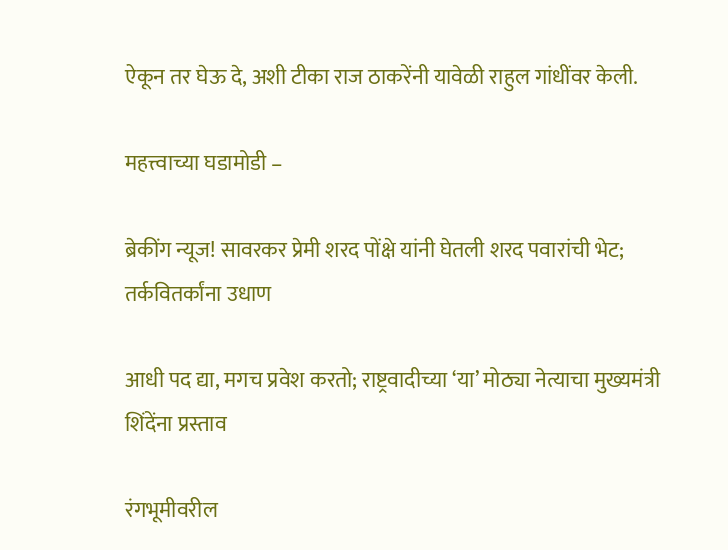ऐकून तर घेऊ दे, अशी टीका राज ठाकरेंनी यावेळी राहुल गांधींवर केली.

महत्त्वाच्या घडामोडी –

ब्रेकींग न्यूज! सावरकर प्रेमी शरद पोंक्षे यांनी घेतली शरद पवारांची भेट; तर्कवितर्कांना उधाण

आधी पद द्या, मगच प्रवेश करतो; राष्ट्रवादीच्या ‘या’ मोठ्या नेत्याचा मुख्यमंत्री शिंदेंना प्रस्ताव

रंगभूमीवरील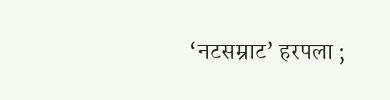‘नटसम्राट’ हरपला ;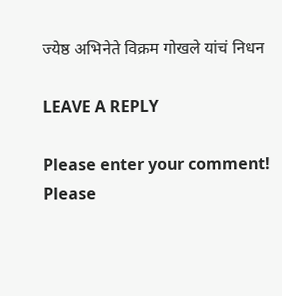ज्येष्ठ अभिनेते विक्रम गोखले यांचं निधन

LEAVE A REPLY

Please enter your comment!
Please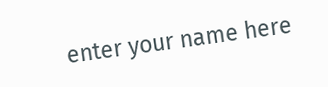enter your name here